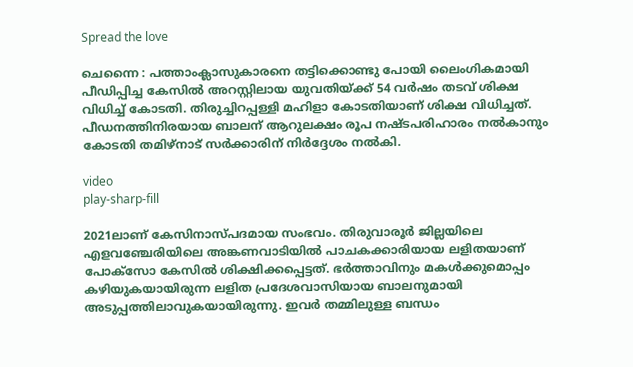Spread the love

ചെന്നൈ : പത്താംക്ലാസുകാരനെ തട്ടിക്കൊണ്ടു പോയി ലൈംഗികമായി പീഡിപ്പിച്ച കേസില്‍ അറസ്റ്റിലായ യുവതിയ്ക്ക് 54 വർഷം തടവ് ശിക്ഷ വിധിച്ച്‌ കോടതി. തിരുച്ചിറപ്പള്ളി മഹിളാ കോടതിയാണ് ശിക്ഷ വിധിച്ചത്. പീഡനത്തിനിരയായ ബാലന് ആറുലക്ഷം രൂപ നഷ്ടപരിഹാരം നല്‍കാനും കോടതി തമിഴ്നാട് സർക്കാരിന് നിർദ്ദേശം നല്‍കി.

video
play-sharp-fill

2021ലാണ് കേസിനാസ്പദമായ സംഭവം. തിരുവാരൂ‌ർ ജില്ലയിലെ എളവഞ്ചേരിയിലെ അങ്കണവാടിയില്‍ പാചകക്കാരിയായ ലളിതയാണ് പോക്സോ കേസില്‍ ശിക്ഷിക്കപ്പെട്ടത്. ഭർത്താവിനും മകള്‍ക്കുമൊപ്പം കഴിയുകയായിരുന്ന ലളിത പ്രദേശവാസിയായ ബാലനുമായി അടുപ്പത്തിലാവുകയായിരുന്നു. ഇവർ തമ്മിലുള്ള ബന്ധം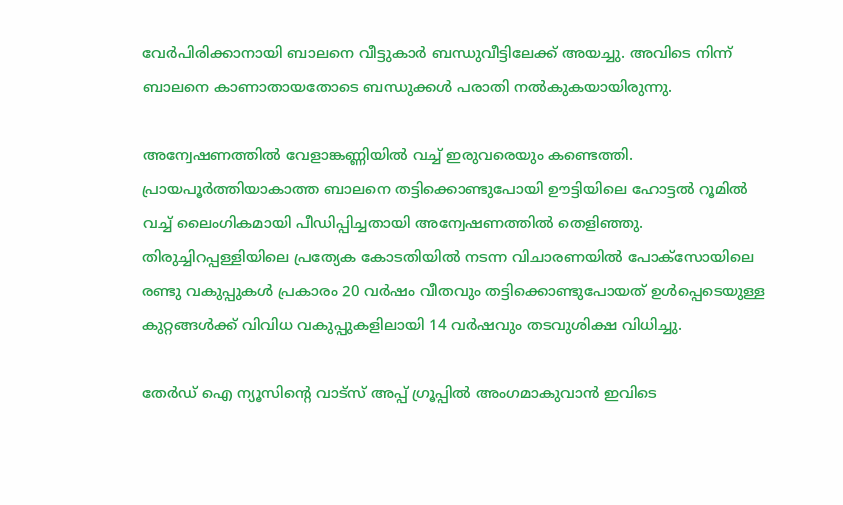വേർപിരിക്കാനായി ബാലനെ വീട്ടുകാർ ബന്ധുവീട്ടിലേക്ക് അയച്ചു. അവിടെ നിന്ന് ബാലനെ കാണാതായതോടെ ബന്ധുക്കള്‍ പരാതി നല്‍കുകയായിരുന്നു.

അന്വേഷണത്തില്‍ വേളാങ്കണ്ണിയില്‍ വച്ച്‌ ഇരുവരെയും കണ്ടെത്തി. പ്രായപൂർത്തിയാകാത്ത ബാലനെ തട്ടിക്കൊണ്ടുപോയി ഊട്ടിയിലെ ഹോട്ടല്‍ റൂമില്‍ വച്ച്‌ ലൈംഗികമായി പീഡിപ്പിച്ചതായി അന്വേഷണത്തില്‍ തെളിഞ്ഞു. തിരുച്ചിറപ്പള്ളിയിലെ പ്രത്യേക കോടതിയില്‍ നടന്ന വിചാരണയില്‍ പോക്സോയിലെ രണ്ടു വകുപ്പുകള്‍ പ്രകാരം 20 വർഷം വീതവും തട്ടിക്കൊണ്ടുപോയത് ഉള്‍പ്പെടെയുള്ള കുറ്റങ്ങള്‍ക്ക് വിവിധ വകുപ്പുകളിലായി 14 വർഷവും തടവുശിക്ഷ വിധിച്ചു.

തേർഡ് ഐ ന്യൂസിന്റെ വാട്സ് അപ്പ് ഗ്രൂപ്പിൽ അംഗമാകുവാൻ ഇവിടെ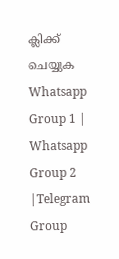ക്ലിക്ക് ചെയ്യുക
Whatsapp Group 1 | Whatsapp Group 2 |Telegram Group